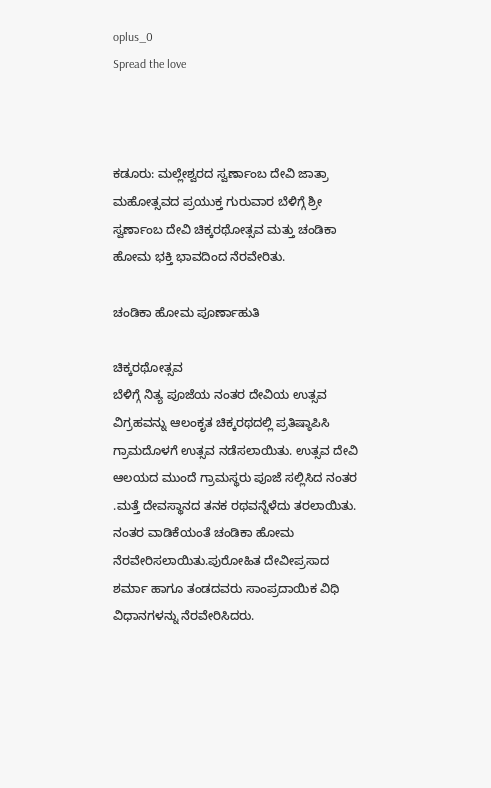oplus_0
Spread the love



ಕಡೂರು: ಮಲ್ಲೇಶ್ವರದ ಸ್ವರ್ಣಾಂಬ ದೇವಿ ಜಾತ್ರಾ ಮಹೋತ್ಸವದ ಪ್ರಯುಕ್ತ ಗುರುವಾರ ಬೆಳಿಗ್ಗೆ ಶ್ರೀ ಸ್ವರ್ಣಾಂಬ ದೇವಿ ಚಿಕ್ಕರಥೋತ್ಸವ ಮತ್ತು ಚಂಡಿಕಾ ಹೋಮ ಭಕ್ತಿ ಭಾವದಿಂದ ನೆರವೇರಿತು.

ಚಂಡಿಕಾ ಹೋಮ ಪೂರ್ಣಾಹುತಿ

ಚಿಕ್ಕರಥೋತ್ಸವ
ಬೆಳಿಗ್ಗೆ ನಿತ್ಯ ಪೂಜೆಯ ನಂತರ ದೇವಿಯ ಉತ್ಸವ ವಿಗ್ರಹವನ್ನು ಆಲಂಕೃತ ಚಿಕ್ಕರಥದಲ್ಲಿ ಪ್ರತಿಷ್ಠಾಪಿಸಿ ಗ್ರಾಮದೊಳಗೆ ಉತ್ಸವ ನಡೆಸಲಾಯಿತು. ಉತ್ಸವ ದೇವಿ ಆಲಯದ ಮುಂದೆ ಗ್ರಾಮಸ್ಥರು ಪೂಜೆ ಸಲ್ಲಿಸಿದ ನಂತರ .ಮತ್ತೆ ದೇವಸ್ಥಾನದ ತನಕ ರಥವನ್ನೆಳೆದು ತರಲಾಯಿತು.
ನಂತರ ವಾಡಿಕೆಯಂತೆ ಚಂಡಿಕಾ ಹೋಮ ನೆರವೇರಿಸಲಾಯಿತು.ಪುರೋಹಿತ ದೇವೀಪ್ರಸಾದ ಶರ್ಮಾ ಹಾಗೂ ತಂಡದವರು ಸಾಂಪ್ರದಾಯಿಕ ವಿಧಿ ವಿಧಾನಗಳನ್ನು ನೆರವೇರಿಸಿದರು.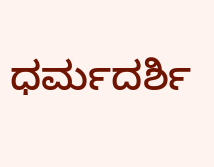ಧರ್ಮದರ್ಶಿ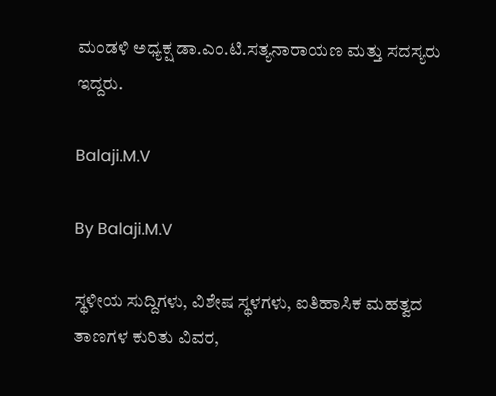ಮಂಡಳಿ ಅಧ್ಯಕ್ಷ ಡಾ.ಎಂ.ಟಿ.ಸತ್ಯನಾರಾಯಣ ಮತ್ತು ಸದಸ್ಯರು ಇದ್ದರು.

Balaji.M.V

By Balaji.M.V

ಸ್ಥಳೀಯ ಸುದ್ದಿಗಳು, ವಿಶೇಷ ಸ್ಥಳಗಳು, ಐತಿಹಾಸಿಕ ಮಹತ್ವದ ತಾಣಗಳ ಕುರಿತು ವಿವರ,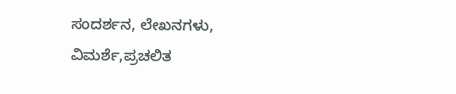ಸಂದರ್ಶನ, ಲೇಖನಗಳು, ವಿಮರ್ಶೆ,ಪ್ರಚಲಿತ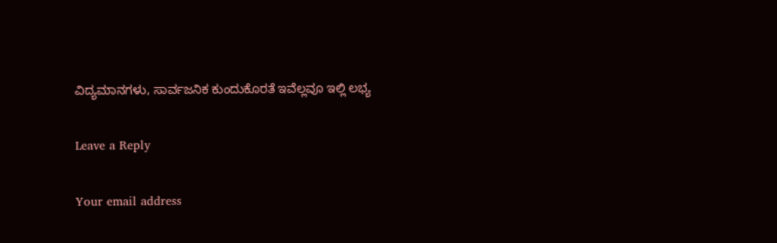ವಿದ್ಯಮಾನಗಳು, ಸಾರ್ವಜನಿಕ ಕುಂದುಕೊರತೆ ಇವೆಲ್ಲವೂ ಇಲ್ಲಿ ಲಭ್ಯ

Leave a Reply

Your email address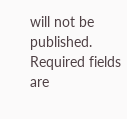will not be published. Required fields are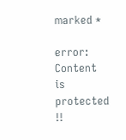marked *

error: Content is protected !!